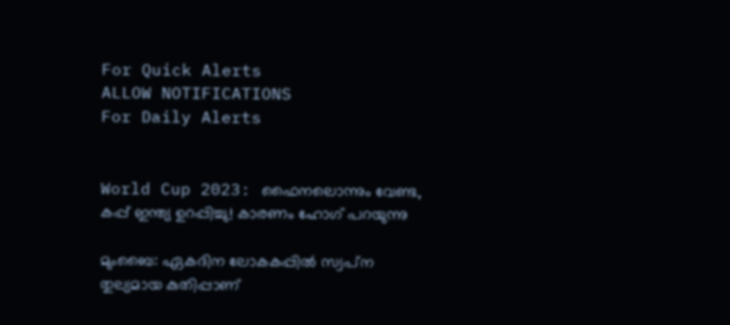For Quick Alerts
ALLOW NOTIFICATIONS
For Daily Alerts


World Cup 2023: ഫൈനലൊന്നും വേണ്ട, കപ്പ് ഇന്ത്യ ഉറപ്പിച്ചു! കാരണം ഹോഗ് പറയുന്നു

മുംബൈ: ഏകദിന ലോകകപ്പില്‍ സ്വപ്‌ന തുല്യമായ കുതിപ്പാണ്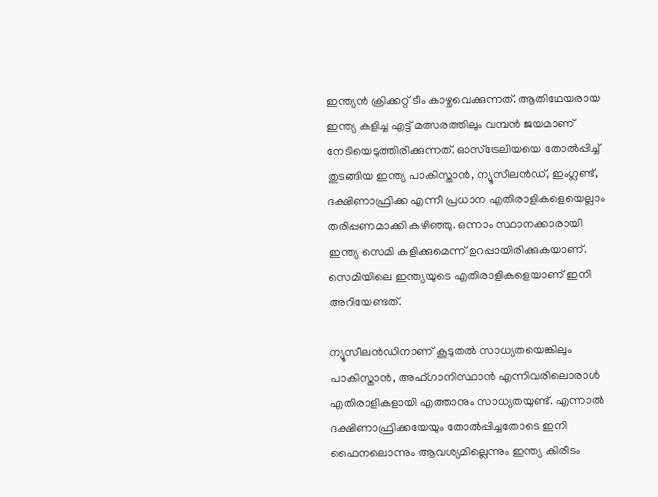ഇന്ത്യന്‍ ക്രിക്കറ്റ് ടീം കാഴ്ചവെക്കുന്നത്. ആതിഥേയരായ ഇന്ത്യ കളിച്ച എട്ട് മത്സരത്തിലും വമ്പന്‍ ജയമാണ് നേടിയെടുത്തിരിക്കുന്നത്. ഓസ്‌ട്രേലിയയെ തോല്‍പ്പിച്ച് തുടങ്ങിയ ഇന്ത്യ പാകിസ്താന്‍, ന്യൂസീലന്‍ഡ്, ഇംഗ്ലണ്ട്, ദക്ഷിണാഫ്രിക്ക എന്നീ പ്രധാന എതിരാളികളെയെല്ലാം തരിപ്പണമാക്കി കഴിഞ്ഞു. ഒന്നാം സ്ഥാനക്കാരായി ഇന്ത്യ സെമി കളിക്കുമെന്ന് ഉറപ്പായിരിക്കുകയാണ്. സെമിയിലെ ഇന്ത്യയുടെ എതിരാളികളെയാണ് ഇനി അറിയേണ്ടത്.

ന്യൂസീലന്‍ഡിനാണ് കൂടുതല്‍ സാധ്യതയെങ്കിലും പാകിസ്താന്‍, അഫ്ഗാനിസ്ഥാന്‍ എന്നിവരിലൊരാള്‍ എതിരാളികളായി എത്താനും സാധ്യതയുണ്ട്. എന്നാല്‍ ദക്ഷിണാഫ്രിക്കയേയും തോല്‍പ്പിച്ചതോടെ ഇനി ഫൈനലൊന്നും ആവശ്യമില്ലെന്നും ഇന്ത്യ കിരീടം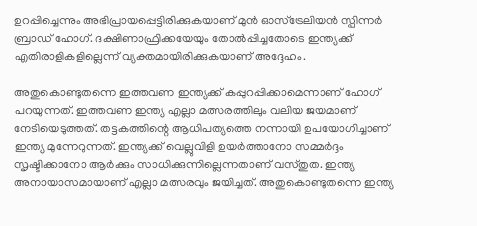ഉറപ്പിച്ചെന്നും അഭിപ്രായപ്പെട്ടിരിക്കുകയാണ് മുന്‍ ഓസ്‌ട്രേലിയന്‍ സ്പിന്നര്‍ ബ്രാഡ് ഹോഗ്. ദക്ഷിണാഫ്രിക്കയേയും തോല്‍പ്പിച്ചതോടെ ഇന്ത്യക്ക് എതിരാളികളില്ലെന്ന് വ്യക്തമായിരിക്കുകയാണ് അദ്ദേഹം.

അതുകൊണ്ടുതന്നെ ഇത്തവണ ഇന്ത്യക്ക് കപ്പുറപ്പിക്കാമെന്നാണ് ഹോഗ് പറയുന്നത്. ഇത്തവണ ഇന്ത്യ എല്ലാ മത്സരത്തിലും വലിയ ജയമാണ് നേടിയെടുത്തത്. തട്ടകത്തിന്റെ ആധിപത്യത്തെ നന്നായി ഉപയോഗിച്ചാണ് ഇന്ത്യ മുന്നേറുന്നത്. ഇന്ത്യക്ക് വെല്ലുവിളി ഉയര്‍ത്താനോ സമ്മര്‍ദ്ദം സൃഷ്ടിക്കാനോ ആര്‍ക്കും സാധിക്കുന്നില്ലെന്നതാണ് വസ്തുത. ഇന്ത്യ അനായാസമായാണ് എല്ലാ മത്സരവും ജയിച്ചത്. അതുകൊണ്ടുതന്നെ ഇന്ത്യ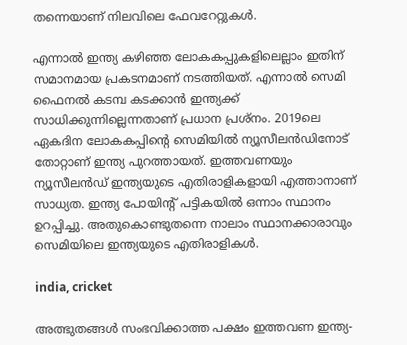തന്നെയാണ് നിലവിലെ ഫേവറേറ്റുകള്‍.

എന്നാല്‍ ഇന്ത്യ കഴിഞ്ഞ ലോകകപ്പുകളിലെല്ലാം ഇതിന് സമാനമായ പ്രകടനമാണ് നടത്തിയത്. എന്നാല്‍ സെമി ഫൈനല്‍ കടമ്പ കടക്കാന്‍ ഇന്ത്യക്ക് സാധിക്കുന്നില്ലെന്നതാണ് പ്രധാന പ്രശ്‌നം. 2019ലെ ഏകദിന ലോകകപ്പിന്റെ സെമിയില്‍ ന്യൂസീലന്‍ഡിനോട് തോറ്റാണ് ഇന്ത്യ പുറത്തായത്. ഇത്തവണയും ന്യൂസീലന്‍ഡ് ഇന്ത്യയുടെ എതിരാളികളായി എത്താനാണ് സാധ്യത. ഇന്ത്യ പോയിന്റ് പട്ടികയില്‍ ഒന്നാം സ്ഥാനം ഉറപ്പിച്ചു. അതുകൊണ്ടുതന്നെ നാലാം സ്ഥാനക്കാരാവും സെമിയിലെ ഇന്ത്യയുടെ എതിരാളികള്‍.

india, cricket

അത്ഭുതങ്ങള്‍ സംഭവിക്കാത്ത പക്ഷം ഇത്തവണ ഇന്ത്യ-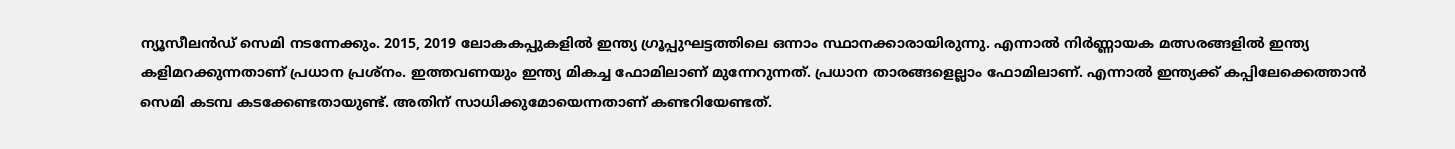ന്യൂസീലന്‍ഡ് സെമി നടന്നേക്കും. 2015, 2019 ലോകകപ്പുകളില്‍ ഇന്ത്യ ഗ്രൂപ്പുഘട്ടത്തിലെ ഒന്നാം സ്ഥാനക്കാരായിരുന്നു. എന്നാല്‍ നിര്‍ണ്ണായക മത്സരങ്ങളില്‍ ഇന്ത്യ കളിമറക്കുന്നതാണ് പ്രധാന പ്രശ്‌നം. ഇത്തവണയും ഇന്ത്യ മികച്ച ഫോമിലാണ് മുന്നേറുന്നത്. പ്രധാന താരങ്ങളെല്ലാം ഫോമിലാണ്. എന്നാല്‍ ഇന്ത്യക്ക് കപ്പിലേക്കെത്താന്‍ സെമി കടമ്പ കടക്കേണ്ടതായുണ്ട്. അതിന് സാധിക്കുമോയെന്നതാണ് കണ്ടറിയേണ്ടത്.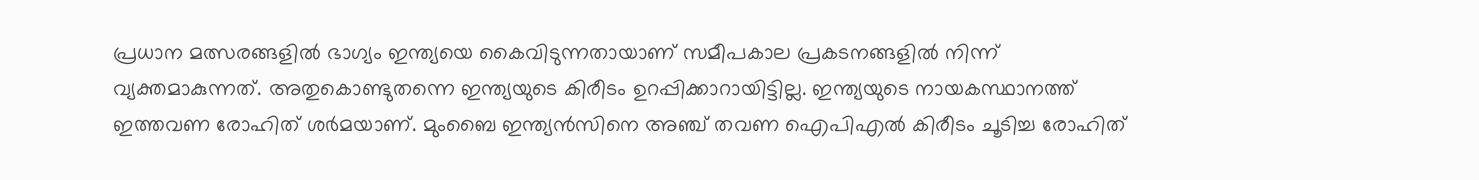പ്രധാന മത്സരങ്ങളില്‍ ഭാഗ്യം ഇന്ത്യയെ കൈവിടുന്നതായാണ് സമീപകാല പ്രകടനങ്ങളില്‍ നിന്ന് വ്യക്തമാകുന്നത്. അതുകൊണ്ടുതന്നെ ഇന്ത്യയുടെ കിരീടം ഉറപ്പിക്കാറായിട്ടില്ല. ഇന്ത്യയുടെ നായകസ്ഥാനത്ത് ഇത്തവണ രോഹിത് ശര്‍മയാണ്. മുംബൈ ഇന്ത്യന്‍സിനെ അഞ്ച് തവണ ഐപിഎല്‍ കിരീടം ചൂടിച്ച രോഹിത്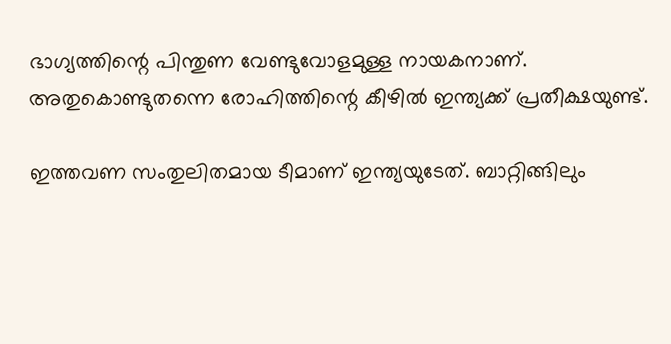ഭാഗ്യത്തിന്റെ പിന്തുണ വേണ്ടുവോളമുള്ള നായകനാണ്. അതുകൊണ്ടുതന്നെ രോഹിത്തിന്റെ കീഴില്‍ ഇന്ത്യക്ക് പ്രതീക്ഷയുണ്ട്.

ഇത്തവണ സംതുലിതമായ ടീമാണ് ഇന്ത്യയുടേത്. ബാറ്റിങ്ങിലും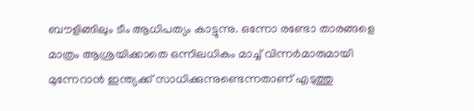ബൗളിങ്ങിലും ടീം ആധിപത്യം കാട്ടുന്നു. ഒന്നോ രണ്ടോ താരങ്ങളെ മാത്രം ആശ്രയിക്കാതെ ഒന്നിലധികം മാച്ച് വിന്നര്‍മാരുമായി മുന്നേറാന്‍ ഇന്ത്യക്ക് സാധിക്കുന്നുണ്ടെന്നതാണ് എടുത്തു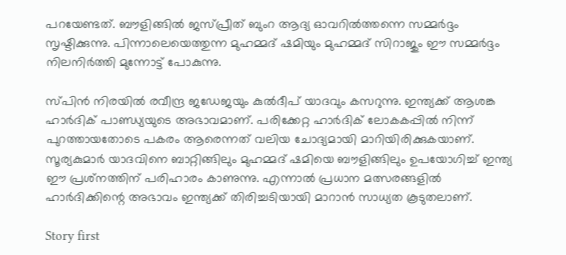പറയേണ്ടത്. ബൗളിങ്ങില്‍ ജസ്പ്രീത് ബുംറ ആദ്യ ഓവറില്‍ത്തന്നെ സമ്മര്‍ദ്ദം സൃഷ്ടിക്കുന്നു. പിന്നാലെയെത്തുന്ന മുഹമ്മദ് ഷമിയും മുഹമ്മദ് സിറാജും ഈ സമ്മര്‍ദ്ദം നിലനിര്‍ത്തി മുന്നോട്ട് പോകുന്നു.

സ്പിന്‍ നിരയില്‍ രവീന്ദ്ര ജഡേജയും കുല്‍ദീപ് യാദവും കസറുന്നു. ഇന്ത്യക്ക് ആശങ്ക ഹാര്‍ദിക് പാണ്ഡ്യയുടെ അഭാവമാണ്. പരിക്കേറ്റ ഹാര്‍ദിക് ലോകകപ്പില്‍ നിന്ന് പുറത്തായതോടെ പകരം ആരെന്നത് വലിയ ചോദ്യമായി മാറിയിരിക്കുകയാണ്. സൂര്യകുമാര്‍ യാദവിനെ ബാറ്റിങ്ങിലും മുഹമ്മദ് ഷമിയെ ബൗളിങ്ങിലും ഉപയോഗിച്ച് ഇന്ത്യ ഈ പ്രശ്‌നത്തിന് പരിഹാരം കാണുന്നു. എന്നാല്‍ പ്രധാന മത്സരങ്ങളില്‍ ഹാര്‍ദിക്കിന്റെ അഭാവം ഇന്ത്യക്ക് തിരിച്ചടിയായി മാറാന്‍ സാധ്യത കൂടുതലാണ്.

Story first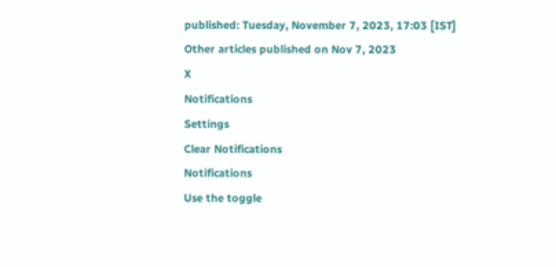published: Tuesday, November 7, 2023, 17:03 [IST]
Other articles published on Nov 7, 2023
X
Notifications
Settings
Clear Notifications
Notifications
Use the toggle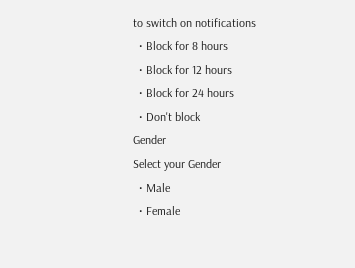to switch on notifications
  • Block for 8 hours
  • Block for 12 hours
  • Block for 24 hours
  • Don't block
Gender
Select your Gender
  • Male
  • Female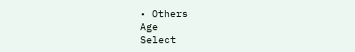• Others
Age
Select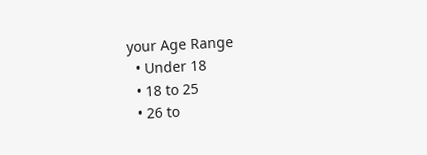your Age Range
  • Under 18
  • 18 to 25
  • 26 to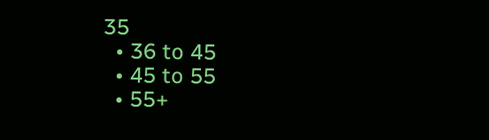35
  • 36 to 45
  • 45 to 55
  • 55+